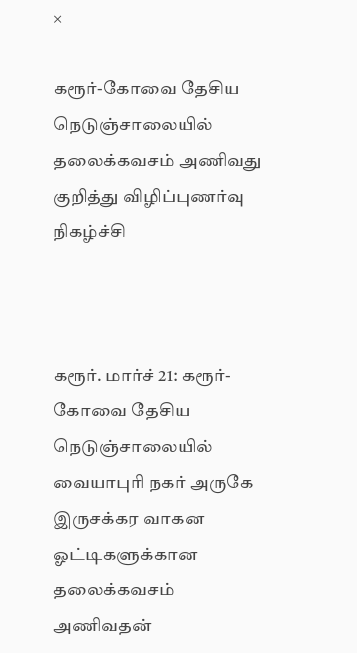×

கரூர்-கோவை தேசிய நெடுஞ்சாலையில் தலைக்கவசம் அணிவது குறித்து விழிப்புணர்வு நிகழ்ச்சி



கரூர். மார்ச் 21: கரூர்-கோவை தேசிய நெடுஞ்சாலையில் வையாபுரி நகர் அருகே இருசக்கர வாகன ஓட்டிகளுக்கான தலைக்கவசம் அணிவதன்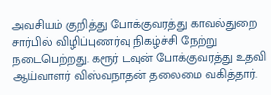அவசியம் குறித்து போக்குவரத்து காவல்துறை சார்பில் விழிப்புணர்வு நிகழ்ச்சி நேற்று நடைபெற்றது. கரூர் டவுன் போக்குவரத்து உதவி ஆய்வாளர் விஸ்வநாதன் தலைமை வகித்தார்.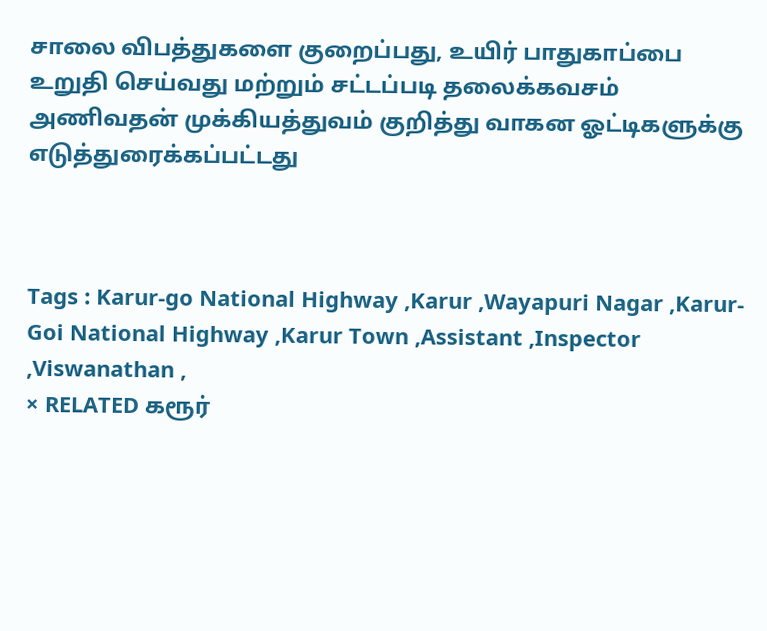சாலை விபத்துகளை குறைப்பது, உயிர் பாதுகாப்பை உறுதி செய்வது மற்றும் சட்டப்படி தலைக்கவசம் அணிவதன் முக்கியத்துவம் குறித்து வாகன ஓட்டிகளுக்கு எடுத்துரைக்கப்பட்டது



Tags : Karur-go National Highway ,Karur ,Wayapuri Nagar ,Karur-Goi National Highway ,Karur Town ,Assistant ,Inspector ,Viswanathan ,
× RELATED கரூர்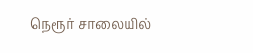நெரூர் சாலையில்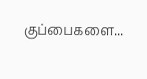குப்பைகளை...